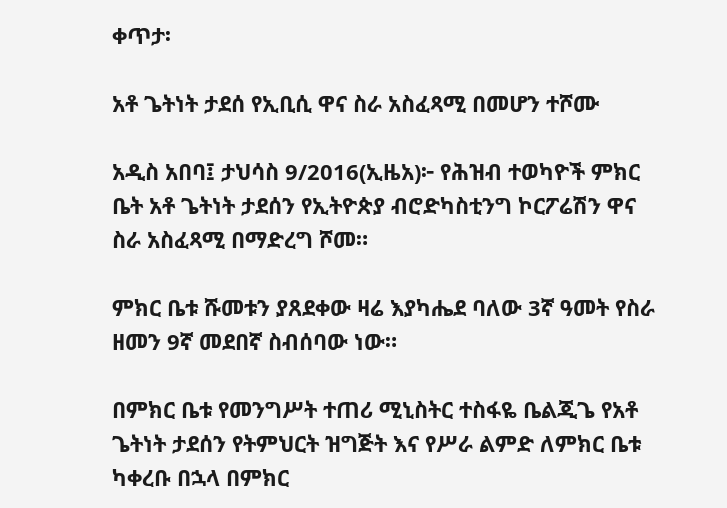ቀጥታ፡

አቶ ጌትነት ታደሰ የኢቢሲ ዋና ስራ አስፈጻሚ በመሆን ተሾሙ

አዲስ አበባ፤ ታህሳስ 9/2016(ኢዜአ)፦ የሕዝብ ተወካዮች ምክር ቤት አቶ ጌትነት ታደሰን የኢትዮጵያ ብሮድካስቲንግ ኮርፖሬሽን ዋና ስራ አስፈጻሚ በማድረግ ሾመ።

ምክር ቤቱ ሹመቱን ያጸደቀው ዛሬ እያካሔደ ባለው 3ኛ ዓመት የስራ ዘመን 9ኛ መደበኛ ስብሰባው ነው።

በምክር ቤቱ የመንግሥት ተጠሪ ሚኒስትር ተስፋዬ ቤልጂጌ የአቶ ጌትነት ታደሰን የትምህርት ዝግጅት እና የሥራ ልምድ ለምክር ቤቱ ካቀረቡ በኋላ በምክር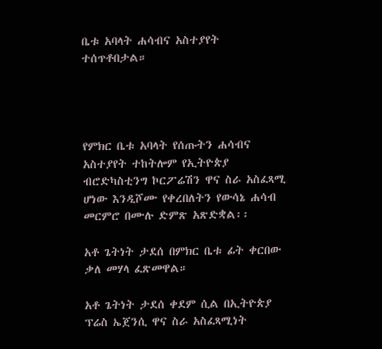ቤቱ አባላት ሐሳብና አስተያየት ተሰጥቶበታል።




የምክር ቤቱ አባላት የሰጡትን ሐሳብና አስተያየት ተከትሎም የኢትዮጵያ ብሮድካስቲንግ ኮርፖሬሽን ዋና ስራ አስፈጻሚ ሆነው እንዲሾሙ የቀረበለትን የውሳኔ ሐሳብ መርምሮ በሙሉ ድምጽ አጽድቋል፡፡

አቶ ጌትነት ታደሰ በምክር ቤቱ ፊት ቀርበው ቃለ መሃላ ፈጽመዋል።

አቶ ጌትነት ታደሰ ቀደም ሲል በኢትዮጵያ ፕሬስ ኤጀንሲ ዋና ስራ አስፈጻሚነት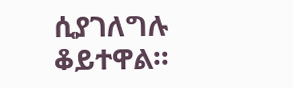ሲያገለግሉ ቆይተዋል።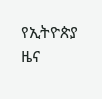የኢትዮጵያ ዜና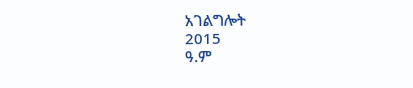አገልግሎት
2015
ዓ.ም